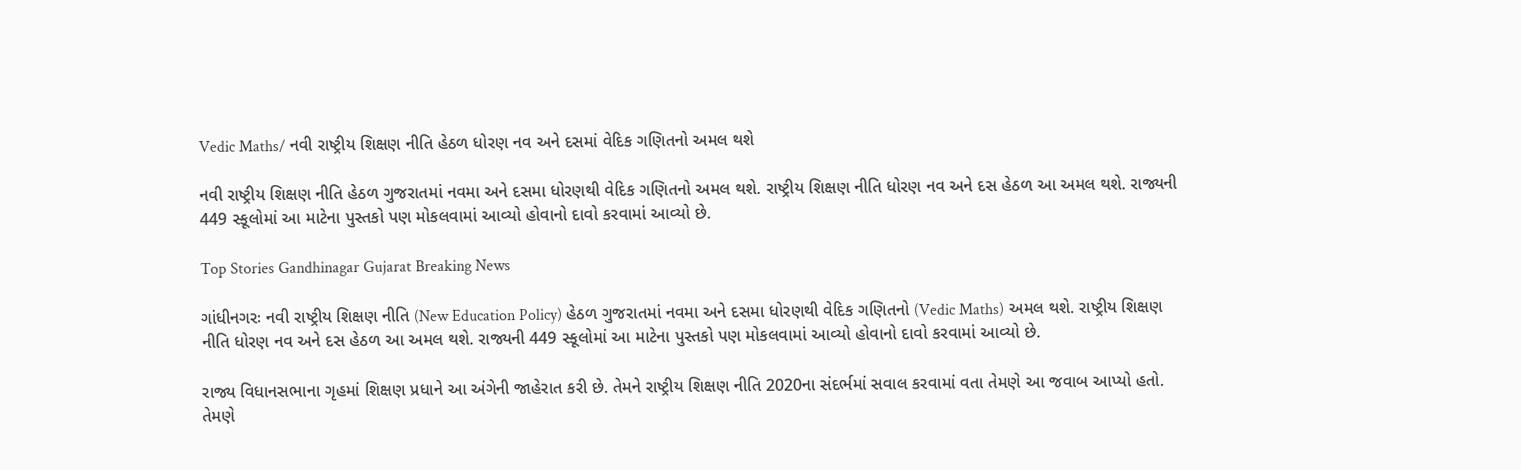Vedic Maths/ નવી રાષ્ટ્રીય શિક્ષણ નીતિ હેઠળ ધોરણ નવ અને દસમાં વેદિક ગણિતનો અમલ થશે

નવી રાષ્ટ્રીય શિક્ષણ નીતિ હેઠળ ગુજરાતમાં નવમા અને દસમા ધોરણથી વેદિક ગણિતનો અમલ થશે. રાષ્ટ્રીય શિક્ષણ નીતિ ધોરણ નવ અને દસ હેઠળ આ અમલ થશે. રાજ્યની 449 સ્કૂલોમાં આ માટેના પુસ્તકો પણ મોકલવામાં આવ્યો હોવાનો દાવો કરવામાં આવ્યો છે.

Top Stories Gandhinagar Gujarat Breaking News

ગાંધીનગરઃ નવી રાષ્ટ્રીય શિક્ષણ નીતિ (New Education Policy) હેઠળ ગુજરાતમાં નવમા અને દસમા ધોરણથી વેદિક ગણિતનો (Vedic Maths) અમલ થશે. રાષ્ટ્રીય શિક્ષણ નીતિ ધોરણ નવ અને દસ હેઠળ આ અમલ થશે. રાજ્યની 449 સ્કૂલોમાં આ માટેના પુસ્તકો પણ મોકલવામાં આવ્યો હોવાનો દાવો કરવામાં આવ્યો છે.

રાજ્ય વિધાનસભાના ગૃહમાં શિક્ષણ પ્રધાને આ અંગેની જાહેરાત કરી છે. તેમને રાષ્ટ્રીય શિક્ષણ નીતિ 2020ના સંદર્ભમાં સવાલ કરવામાં વતા તેમણે આ જવાબ આપ્યો હતો. તેમણે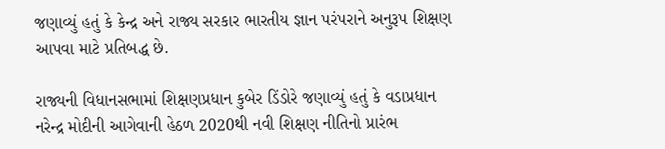જણાવ્યું હતું કે કેન્દ્ર અને રાજ્ય સરકાર ભારતીય જ્ઞાન પરંપરાને અનુરૂપ શિક્ષણ આપવા માટે પ્રતિબદ્ધ છે.

રાજ્યની વિધાનસભામાં શિક્ષણપ્રધાન કુબેર ડિંડોરે જણાવ્યું હતું કે વડાપ્રધાન નરેન્દ્ર મોદીની આગેવાની હેઠળ 2020થી નવી શિક્ષણ નીતિનો પ્રારંભ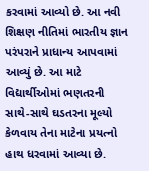કરવામાં આવ્યો છે. આ નવી શિક્ષણ નીતિમાં ભારતીય જ્ઞાન પરંપરાને પ્રાધાન્ય આપવામાં આવ્યું છે. આ માટે વિદ્યાર્થીઓમાં ભણતરની સાથે-સાથે ઘડતરના મૂલ્યો કેળવાય તેના માટેના પ્રયત્નો હાથ ધરવામાં આવ્યા છે.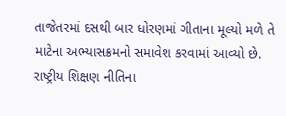તાજેતરમાં દસથી બાર ધોરણમાં ગીતાના મૂલ્યો મળે તે માટેના અભ્યાસક્રમનો સમાવેશ કરવામાં આવ્યો છે. રાષ્ટ્રીય શિક્ષણ નીતિના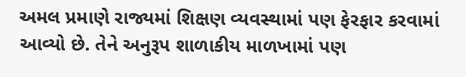અમલ પ્રમાણે રાજ્યમાં શિક્ષણ વ્યવસ્થામાં પણ ફેરફાર કરવામાં આવ્યો છે. તેને અનુરૂપ શાળાકીય માળખામાં પણ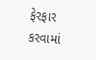ફેરફાર કરવામાં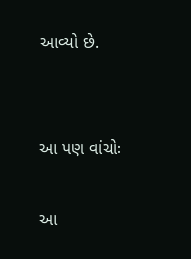આવ્યો છે.


આ પણ વાંચોઃ

આ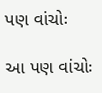પણ વાંચોઃ

આ પણ વાંચોઃ